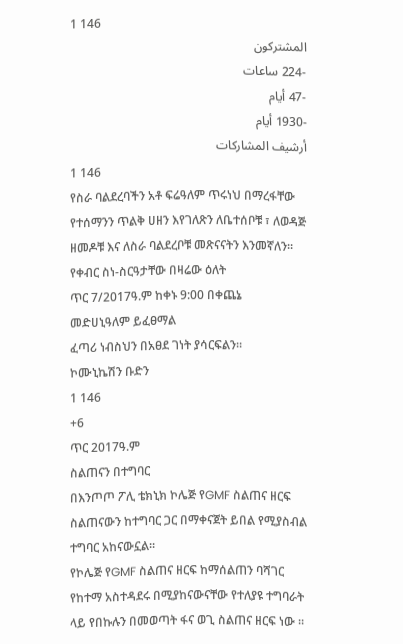1 146
المشتركون
-224 ساعات
-47 أيام
-1930 أيام
أرشيف المشاركات
1 146
የስራ ባልደረባችን አቶ ፍሬዓለም ጥሩነህ በማረፋቸው የተሰማንን ጥልቅ ሀዘን እየገለጽን ለቤተሰቦቹ ፣ ለወዳጅ ዘመዶቹ እና ለስራ ባልደረቦቹ መጽናናትን እንመኛለን።
የቀብር ስነ-ስርዓታቸው በዛሬው ዕለት
ጥር 7/2017ዓ.ም ከቀኑ 9:00 በቀጨኔ
መድሀኒዓለም ይፈፀማል
ፈጣሪ ነብስህን በአፀደ ገነት ያሳርፍልን።
ኮሙኒኬሽን ቡድን
1 146
+6
ጥር 2017ዓ.ም
ስልጠናን በተግባር
በእንጦጦ ፖሊ ቴክኒክ ኮሌጅ የGMF ስልጠና ዘርፍ ስልጠናውን ከተግባር ጋር በማቀናጀት ይበል የሚያስብል ተግባር አከናውኗል።
የኮሌጅ የGMF ስልጠና ዘርፍ ከማሰልጠን ባሻገር የከተማ አስተዳደሩ በሚያከናውናቸው የተለያዩ ተግባራት ላይ የበኩሉን በመወጣት ፋና ወጊ ስልጠና ዘርፍ ነው ።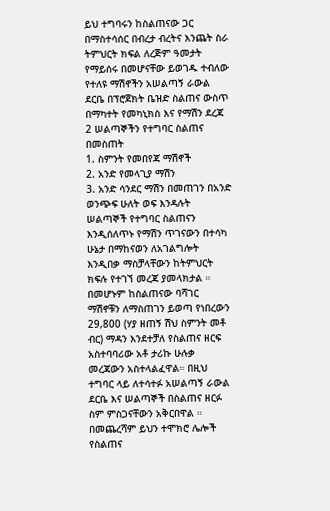ይህ ተግባሩን ከስልጠናው ጋር በማስተሳሰር በብረታ ብረትና እንጨት ስራ ትምህርት ክፍል ለረጅም ዓመታት የማይሰሩ በመሆናቸው ይወገዱ ተብለው የተለዩ ማሽኖችን አሠልጣኝ ራውል ደርቤ በፕሮጀክት ቤዝድ ስልጠና ውስጥ በማካተት የመካኒክስ እና የማሽን ደረጃ 2 ሠልጣኞችን የተግባር ስልጠና በመስጠት
1. ስምንት የመበየጃ ማሽኖች
2. አንድ የመላጊያ ማሽን
3. አንድ ሳንደር ማሽን በመጠገን በአንድ ወንጭፍ ሁለት ወፍ እንዳሉት ሠልጣኞች የተግባር ስልጠናን እንዲሰለጥኑ የማሽን ጥገናውን በተሳካ ሁኔታ በማከናወን ለአገልግሎት እንዲበቃ ማስቻላቸውን ከትምህርት ክፍሉ የተገኘ መረጃ ያመላክታል ።
በመሆኑም ከስልጠናው ባሻገር ማሽኖቹን ለማስጠገን ይወጣ የነበረውን 29,800 (ሃያ ዘጠኝ ሽህ ስምንት መቶ ብር) ማዳን እንደተቻለ የስልጠና ዘርፍ አስተባባሪው አቶ ታሪኩ ሁሉቃ መረጃውን አስተላልፈዋል። በዚህ ተግባር ላይ ለተሳተፉ አሠልጣኝ ራውል ደርቤ እና ሠልጣኞች በስልጠና ዘርፉ ስም ምስጋናቸውን አቅርበዋል ።
በመጨረሻም ይህን ተሞክሮ ሌሎች የስልጠና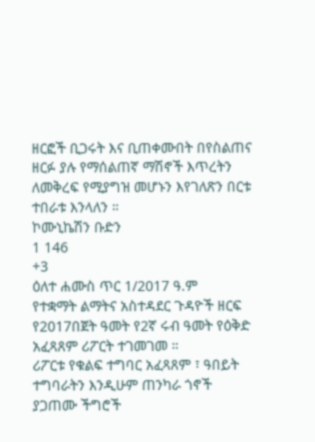ዘርፎች ቢጋሩት እና ቢጠቀሙበት በየስልጠና ዘርፉ ያሉ የማሰልጠኛ ማሽኖች እጥረትን ለመቅረፍ የሚያግዝ መሆኑን እየገለጽን በርቱ ተበራቱ እንላለን ።
ኮሙኒኬሽን ቡድን
1 146
+3
ዕለተ ሐሙስ ጥር 1/2017 ዓ.ም
የተቋማት ልማትና አስተዳደር ጉዳዮች ዘርፍ የ2017በጀት ዓመት የ2ኛ ሩብ ዓመት የዕቅድ አፈጻጸም ሪፖርት ተገመገመ ።
ሪፖርቱ የቁልፍ ተግባር አፈጻጸም ፣ ዓበይት ተግባራትን እንዲሁም ጠንካራ ጎኖች ያጋጠሙ ችግሮች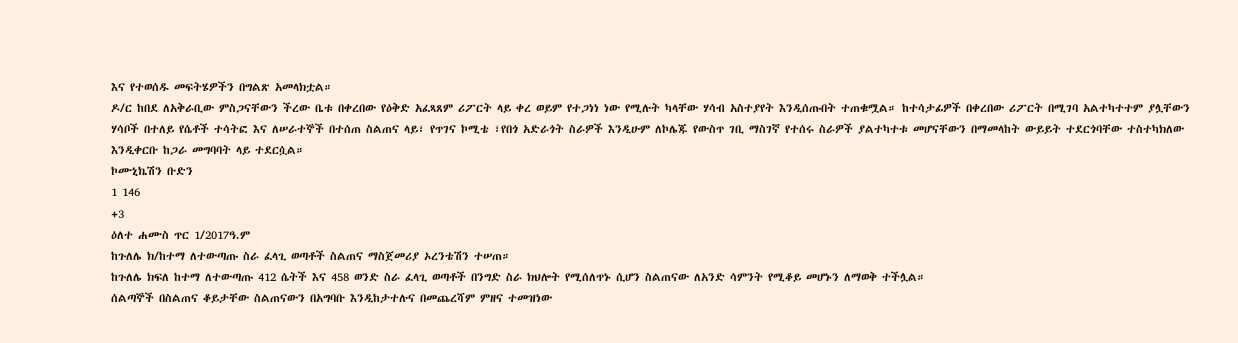እና የተወሰዱ መፍትሄዎችን በግልጽ አመላክቷል።
ዶ/ር ከበደ ለአቅራቢው ምስጋናቸውን ችረው ቤቱ በቀረበው የዕቅድ አፈጻጸም ሪፖርት ላይ ቀረ ወይም የተጋነነ ነው የሚሉት ካላቸው ሃሳብ አስተያየት እንዲሰጡበት ተጠቁሟል። ከተሳታፊዎች በቀረበው ሪፖርት በሚገባ አልተካተተም ያሏቸውን ሃሳቦች በተለይ የሴቶች ተሳትፎ እና ለሠራተኞች በተሰጠ ስልጠና ላይ፣ የጥገና ኮሚቴ ፣የበጎ አድራጎት ስራዎች እንዲሁም ለኮሌጁ የውስጥ ገቢ ማስገኛ የተሰሩ ስራዎች ያልተካተቱ መሆናቸውን በማመላከት ውይይት ተደርጎባቸው ተስተካክለው እንዲቀርቡ ከጋራ መግባባት ላይ ተደርሷል።
ኮሙኒኬሽን ቡድን
1 146
+3
ዕለተ ሐሙስ ጥር 1/2017ዓ.ም
ከጉለሌ ክ/ከተማ ለተውጣጡ ስራ ፈላጊ ወጣቶች ስልጠና ማስጀመሪያ ኦረንቴሽን ተሠጠ።
ከጉለሌ ክፍለ ከተማ ለተውጣጡ 412 ሴትች እና 458 ወንድ ስራ ፈላጊ ወጣቶች በንግድ ስራ ክህሎት የሚሰለጥኑ ሲሆን ስልጠናው ለአንድ ሳምንት የሚቆይ መሆኑን ለማወቅ ተችሏል።
ሰልጣኞች በስልጠና ቆይታቸው ስልጠናውን በአግባቡ እንዲከታተሉና በመጨረሻም ምዘና ተመዝነው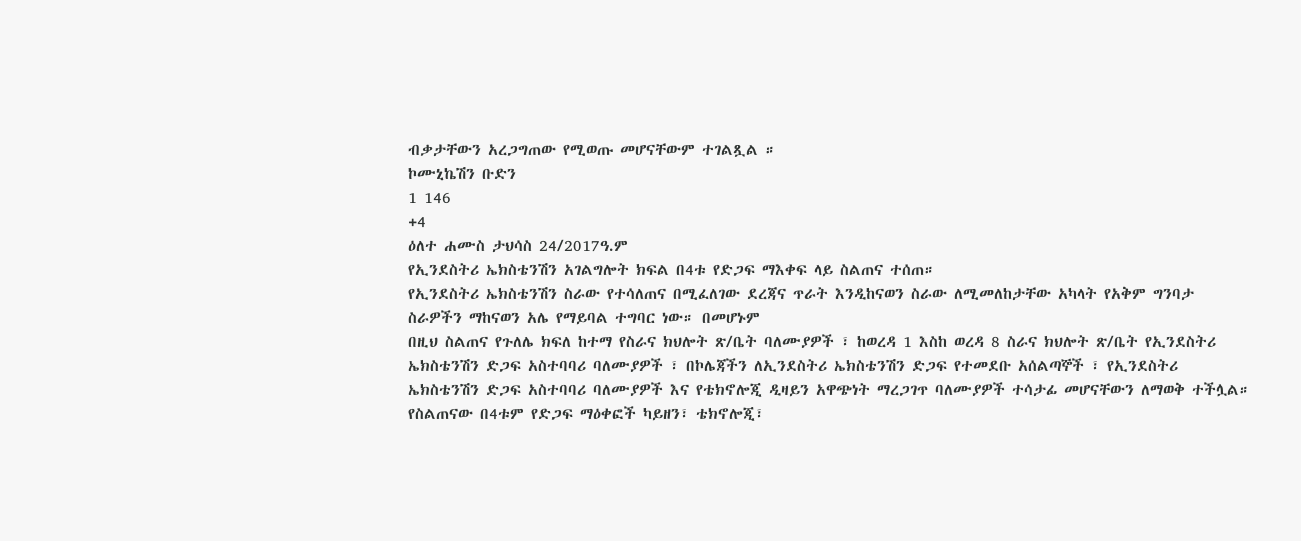ብቃታቸውን አረጋግጠው የሚወጡ መሆናቸውም ተገልጿል ።
ኮሙኒኬሽን ቡድን
1 146
+4
ዕለተ ሐሙስ ታህሳስ 24/2017ዓ.ም
የኢንደስትሪ ኤክስቴንሽን አገልግሎት ክፍል በ4ቱ የድጋፍ ማእቀፍ ላይ ስልጠና ተሰጠ።
የኢንደስትሪ ኤክስቴንሽን ስራው የተሳለጠና በሚፈለገው ደረጃና ጥራት እንዲከናወን ስራው ለሚመለከታቸው አካላት የአቅም ግንባታ ስራዎችን ማከናወን አሌ የማይባል ተግባር ነው። በመሆኑም
በዚህ ስልጠና የጉለሌ ክፍለ ከተማ የስራና ክህሎት ጽ/ቤት ባለሙያዎች ፣ ከወረዳ 1 እስከ ወረዳ 8 ስራና ክህሎት ጽ/ቤት የኢንደስትሪ ኤክስቴንሽን ድጋፍ አስተባባሪ ባለሙያዎች ፣ በኮሌጃችን ለኢንደስትሪ ኤክስቴንሽን ድጋፍ የተመደቡ አሰልጣኞች ፣ የኢንደስትሪ ኤክስቴንሽን ድጋፍ አስተባባሪ ባለሙያዎች እና የቴክኖሎጂ ዲዛይን አዋጭነት ማረጋገጥ ባለሙያዎች ተሳታፊ መሆናቸውን ለማወቅ ተችሏል።
የስልጠናው በ4ቱም የድጋፍ ማዕቀፎች ካይዘን፣ ቴክኖሎጂ፣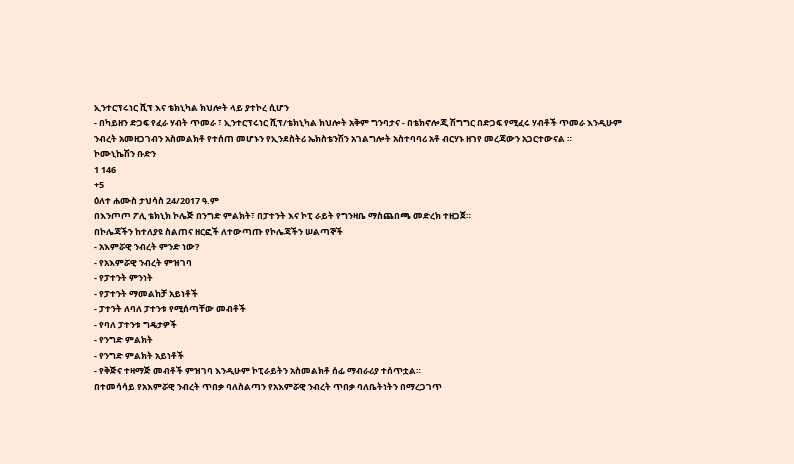ኢንተርፕሩነር ሺፕ እና ቴክኒካል ክህሎት ላይ ያተኮረ ሲሆን
- በካይዘን ድጋፍ የፈራ ሃብት ጥመራ ፣ ኢንተርፕሩነር ሺፕ/ቴክኒካል ክህሎት አቅም ግንባታና - በቴክኖሎጂ ሽግግር በድጋፍ የሚፈሩ ሃብቶች ጥመራ እንዲሁም ንብረት አመዘጋገብን አስመልክቶ የተሰጠ መሆኑን የኢንደስትሪ ኤክስቴንሽን አገልግሎት አስተባባሪ አቶ ብርሃኑ ዘገየ መረጃውን አጋርተውናል ።
ኮሙኒኬሽን ቡድን
1 146
+5
ዕለተ ሐሙስ ታህሳስ 24/2017 ዓ.ም
በእንጦጦ ፖሊ ቴክኒክ ኮሌጅ በንግድ ምልክት፣ በፓተንት እና ኮፒ ራይት የግንዛቤ ማስጨበጫ መድረክ ተዘጋጀ።
በኮሌጃችን ከተለያዩ ስልጠና ዘርፎች ለተውጣጡ የኮሌጃችን ሠልጣኞች
- አእምሯዊ ንብረት ምንድ ነው?
- የአእምሯዊ ንብረት ምዝገባ
- የፓተንት ምንነት
- የፓተንት ማመልከቻ አይነቶች
- ፓተንት ለባለ ፓተንቱ የሚሰጣቸው መብቶች
- የባለ ፓተንቱ ግዴታዎች
- የንግድ ምልክት
- የንግድ ምልክት አይነቶች
- የቅጅና ተዛማጅ መብቶች ምዝገባ እንዲሁም ኮፒራይትን አስመልክቶ ሰፊ ማብራሪያ ተሰጥቷል።
በተመሳሳይ የአእምሯዊ ንብረት ጥበቃ ባለስልጣን የአእምሯዊ ንብረት ጥበቃ ባለቤትነትን በማረጋገጥ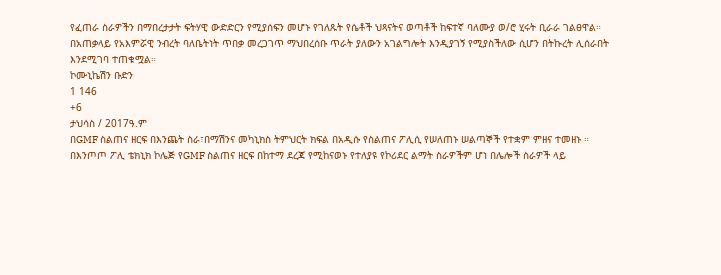የፈጠራ ስራዎችን በማበረታታት ፍትሃዊ ውድድርን የሚያሰፍን መሆኑ የገለጹት የሴቶች ህጻናትና ወጣቶች ከፍተኛ ባለሙያ ወ/ሮ ሂሩት ቢራራ ገልፀዋል።
በአጠቃላይ የአእምሯዊ ንብረት ባለቤትነት ጥበቃ መረጋገጥ ማህበረሰቡ ጥራት ያለውን አገልግሎት እንዲያገኝ የሚያስችለው ሲሆን በትኩረት ሊሰራበት እንደሚገባ ተጠቁሟል።
ኮሙኒኬሽን ቡድን
1 146
+6
ታህሳስ / 2017ዓ.ም
በGMF ስልጠና ዘርፍ በእንጨት ስራ፣በማሽንና መካኒክስ ትምህርት ክፍል በአዲሱ የስልጠና ፖሊሲ የሠለጠኑ ሠልጣኞች የተቋም ምዘና ተመዘኑ ።
በእንጦጦ ፖሊ ቴክኒክ ኮሌጅ የGMF ስልጠና ዘርፍ በከተማ ደረጃ የሚከናወኑ የተለያዩ የኮሪደር ልማት ስራዎችም ሆነ በሌሎች ስራዎች ላይ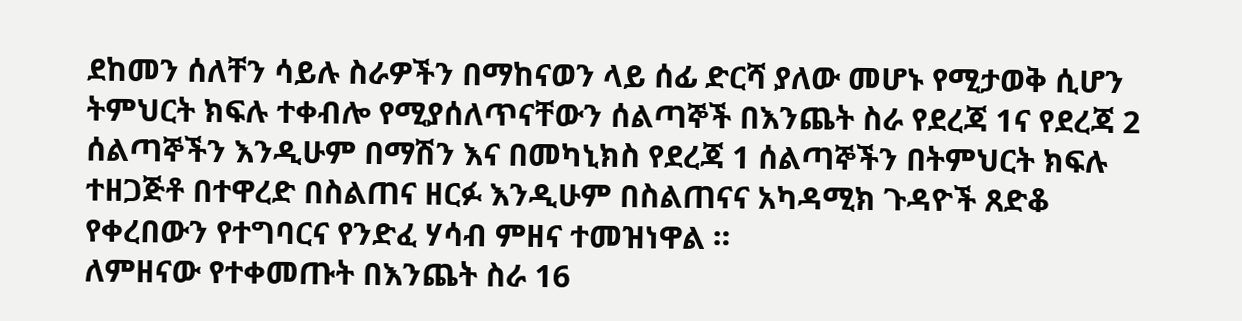ደከመን ሰለቸን ሳይሉ ስራዎችን በማከናወን ላይ ሰፊ ድርሻ ያለው መሆኑ የሚታወቅ ሲሆን ትምህርት ክፍሉ ተቀብሎ የሚያሰለጥናቸውን ሰልጣኞች በእንጨት ስራ የደረጃ 1ና የደረጃ 2 ሰልጣኞችን እንዲሁም በማሽን እና በመካኒክስ የደረጃ 1 ሰልጣኞችን በትምህርት ክፍሉ ተዘጋጅቶ በተዋረድ በስልጠና ዘርፉ እንዲሁም በስልጠናና አካዳሚክ ጉዳዮች ጸድቆ የቀረበውን የተግባርና የንድፈ ሃሳብ ምዘና ተመዝነዋል ።
ለምዘናው የተቀመጡት በእንጨት ስራ 16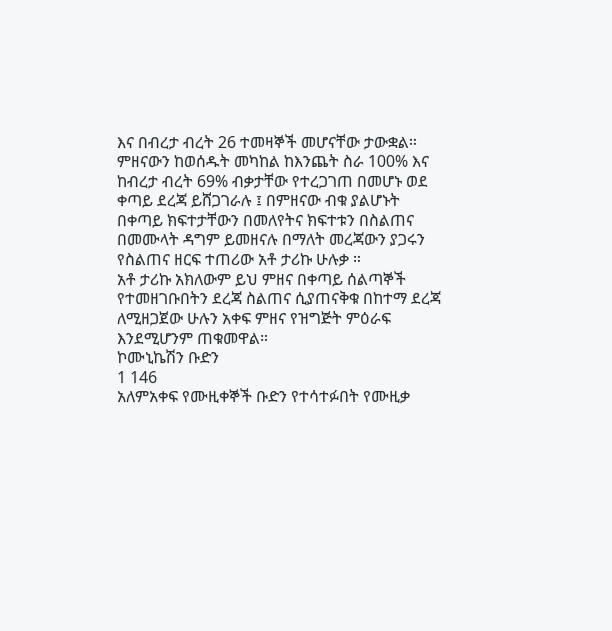እና በብረታ ብረት 26 ተመዛኞች መሆናቸው ታውቋል። ምዘናውን ከወሰዱት መካከል ከእንጨት ስራ 100% እና ከብረታ ብረት 69% ብቃታቸው የተረጋገጠ በመሆኑ ወደ ቀጣይ ደረጃ ይሸጋገራሉ ፤ በምዘናው ብቁ ያልሆኑት በቀጣይ ክፍተታቸውን በመለየትና ክፍተቱን በስልጠና በመሙላት ዳግም ይመዘናሉ በማለት መረጃውን ያጋሩን የስልጠና ዘርፍ ተጠሪው አቶ ታሪኩ ሁሉቃ ።
አቶ ታሪኩ አክለውም ይህ ምዘና በቀጣይ ሰልጣኞች የተመዘገቡበትን ደረጃ ስልጠና ሲያጠናቅቁ በከተማ ደረጃ ለሚዘጋጀው ሁሉን አቀፍ ምዘና የዝግጅት ምዕራፍ እንደሚሆንም ጠቁመዋል።
ኮሙኒኬሽን ቡድን
1 146
አለምአቀፍ የሙዚቀኞች ቡድን የተሳተፉበት የሙዚቃ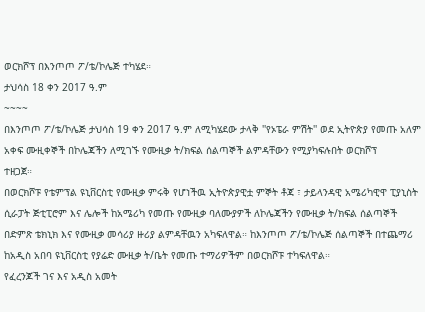ወርክሾፕ በእንጦጦ ፖ/ቴ/ኮሌጅ ተካሄደ።
ታህሳስ 18 ቀን 2017 ዓ.ም
~~~~
በእንጦጦ ፖ/ቴ/ኮሌጅ ታህሳስ 19 ቀን 2017 ዓ.ም ለሚካሄደው ታላቅ ''የኦፔራ ምሽት'' ወደ ኢትዮጵያ የመጡ አለም አቀፍ ሙዚቀኞች በኮሌጃችን ለሚገኙ የሙዚቃ ት/ክፍል ሰልጣኞች ልምዳቸውን የሚያካፍሉበት ወርክሾፕ
ተዘጋጀ።
በወርክሾፑ የቴምፕል ዩኒቨርስቲ የሙዚቃ ምሩቅ የሆነችዉ ኢትዮጵያዊቷ ምኞት ቶጃ ፣ ታይላንዳዊ አሜሪካዊዋ ፒያኒስት ሲራፓት ጅቲፒሮም እና ሌሎች ከአሜሪካ የመጡ የሙዚቃ ባለሙያዎች ለኮሌጃችን የሙዚቃ ት/ክፍል ሰልጣኞች በድምጽ ቴክኒክ እና የሙዚቃ መሳሪያ ዙሪያ ልምዳቸዉን አካፍለዋል። ከእንጦጦ ፖ/ቴ/ኮሌጅ ሰልጣኞች በተጨማሪ ከአዲስ አበባ ዩኒቨርስቲ የያሬድ ሙዚቃ ት/ቤት የመጡ ተማሪዎችም በወርክሾፑ ተካፍለዋል።
የፈረንጆች ገና እና አዲስ አመት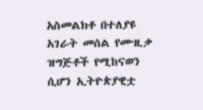አስመልክቶ በተለያዩ አገራት መሰል የሙዚቃ ዝግጅቶች የሚከናወን ሲሆን ኢትዮጵያዊቷ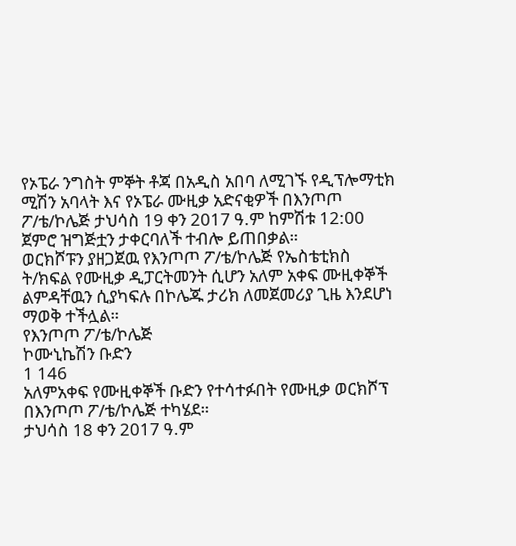የኦፔራ ንግስት ምኞት ቶጃ በአዲስ አበባ ለሚገኙ የዲፕሎማቲክ ሚሽን አባላት እና የኦፔራ ሙዚቃ አድናቂዎች በእንጦጦ ፖ/ቴ/ኮሌጅ ታህሳስ 19 ቀን 2017 ዓ.ም ከምሽቱ 12:00 ጀምሮ ዝግጅቷን ታቀርባለች ተብሎ ይጠበቃል።
ወርክሾፑን ያዘጋጀዉ የእንጦጦ ፖ/ቴ/ኮሌጅ የኤስቴቲክስ ት/ክፍል የሙዚቃ ዲፓርትመንት ሲሆን አለም አቀፍ ሙዚቀኞች ልምዳቸዉን ሲያካፍሉ በኮሌጁ ታሪክ ለመጀመሪያ ጊዜ እንደሆነ ማወቅ ተችሏል።
የእንጦጦ ፖ/ቴ/ኮሌጅ
ኮሙኒኬሽን ቡድን
1 146
አለምአቀፍ የሙዚቀኞች ቡድን የተሳተፉበት የሙዚቃ ወርክሾፕ በእንጦጦ ፖ/ቴ/ኮሌጅ ተካሄደ።
ታህሳስ 18 ቀን 2017 ዓ.ም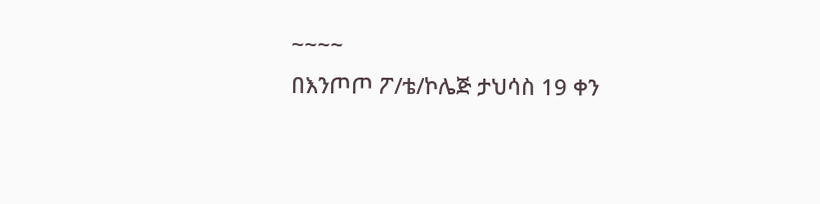~~~~
በእንጦጦ ፖ/ቴ/ኮሌጅ ታህሳስ 19 ቀን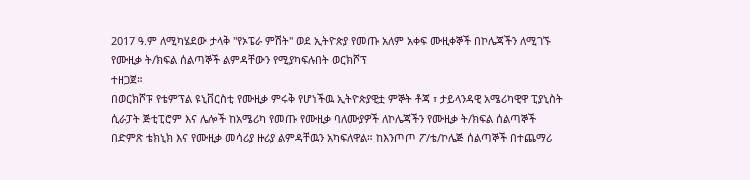2017 ዓ.ም ለሚካሄደው ታላቅ ''የኦፔራ ምሽት'' ወደ ኢትዮጵያ የመጡ አለም አቀፍ ሙዚቀኞች በኮሌጃችን ለሚገኙ የሙዚቃ ት/ክፍል ሰልጣኞች ልምዳቸውን የሚያካፍሉበት ወርክሾፕ
ተዘጋጀ።
በወርክሾፑ የቴምፕል ዩኒቨርስቲ የሙዚቃ ምሩቅ የሆነችዉ ኢትዮጵያዊቷ ምኞት ቶጃ ፣ ታይላንዳዊ አሜሪካዊዋ ፒያኒስት ሲራፓት ጅቲፒሮም እና ሌሎች ከአሜሪካ የመጡ የሙዚቃ ባለሙያዎች ለኮሌጃችን የሙዚቃ ት/ክፍል ሰልጣኞች በድምጽ ቴክኒክ እና የሙዚቃ መሳሪያ ዙሪያ ልምዳቸዉን አካፍለዋል። ከእንጦጦ ፖ/ቴ/ኮሌጅ ሰልጣኞች በተጨማሪ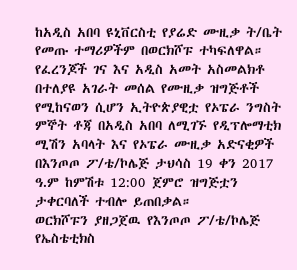ከአዲስ አበባ ዩኒቨርስቲ የያሬድ ሙዚቃ ት/ቤት የመጡ ተማሪዎችም በወርክሾፑ ተካፍለዋል።
የፈረንጆች ገና እና አዲስ አመት አስመልክቶ በተለያዩ አገራት መሰል የሙዚቃ ዝግጅቶች የሚከናወን ሲሆን ኢትዮጵያዊቷ የኦፔራ ንግስት ምኞት ቶጃ በአዲስ አበባ ለሚገኙ የዲፕሎማቲክ ሚሽን አባላት እና የኦፔራ ሙዚቃ አድናቂዎች በእንጦጦ ፖ/ቴ/ኮሌጅ ታህሳስ 19 ቀን 2017 ዓ.ም ከምሽቱ 12:00 ጀምሮ ዝግጅቷን ታቀርባለች ተብሎ ይጠበቃል።
ወርክሾፑን ያዘጋጀዉ የእንጦጦ ፖ/ቴ/ኮሌጅ የኤስቴቲክስ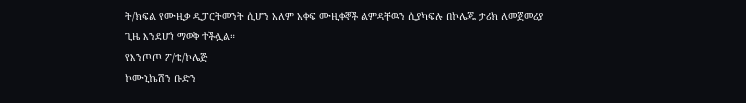ት/ክፍል የሙዚቃ ዲፓርትመንት ሲሆን አለም አቀፍ ሙዚቀኞች ልምዳቸዉን ሲያካፍሉ በኮሌጁ ታሪክ ለመጀመሪያ ጊዜ እንደሆነ ማወቅ ተችሏል።
የእንጦጦ ፖ/ቴ/ኮሌጅ
ኮሙኒኬሽን ቡድን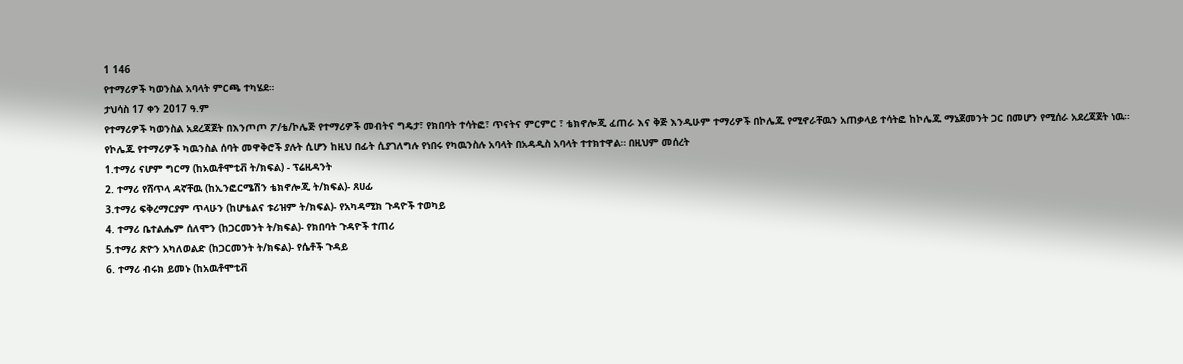1 146
የተማሪዎች ካወንስል አባላት ምርጫ ተካሄደ።
ታህሳስ 17 ቀን 2017 ዓ.ም
የተማሪዎች ካወንስል አደረጃጀት በእንጦጦ ፖ/ቴ/ኮሌጅ የተማሪዎች መብትና ግዴታ፣ የክበባት ተሳትፎ፣ ጥናትና ምርምር ፣ ቴክኖሎጂ ፈጠራ እና ቅጅ እንዲሁም ተማሪዎች በኮሌጁ የሚኖራቸዉን አጠቃላይ ተሳትፎ ከኮሌጁ ማኔጀመንት ጋር በመሆን የሚሰራ አደረጃጀት ነዉ።
የኮሌጁ የተማሪዎች ካዉንስል ሰባት መዋቅሮች ያሉት ሲሆን ከዚህ በፊት ሲያገለግሉ የነበሩ የካዉንስሉ አባላት በአዳዲስ አባላት ተተክተዋል። በዚህም መሰረት
1.ተማሪ ናሆም ግርማ (ከአዉቶሞቲቭ ት/ክፍል) - ፕሬዚዳንት
2. ተማሪ የሸጥላ ዳኛቸዉ (ከኢንፎርሜሽን ቴክኖሎጂ ት/ክፍል)- ጸሀፊ
3.ተማሪ ፍቅረማርያም ጥላሁን (ከሆቴልና ቱሪዝም ት/ክፍል)- የአካዳሚክ ጉዳዮች ተወካይ
4. ተማሪ ቤተልሔም ሰለሞን (ከጋርመንት ት/ክፍል)- የክበባት ጉዳዮች ተጠሪ
5.ተማሪ ጽዮን አካለወልድ (ከጋርመንት ት/ክፍል)- የሴቶች ጉዳይ
6. ተማሪ ብሩክ ይመኑ (ከአዉቶሞቲቭ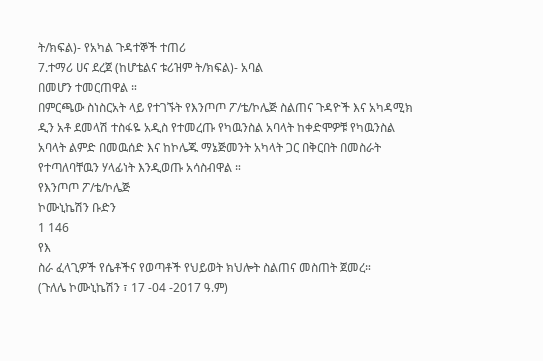ት/ክፍል)- የአካል ጉዳተኞች ተጠሪ
7.ተማሪ ሀና ደረጀ (ከሆቴልና ቱሪዝም ት/ክፍል)- አባል
በመሆን ተመርጠዋል ።
በምርጫው ስነስርአት ላይ የተገኙት የእንጦጦ ፖ/ቴ/ኮሌጅ ስልጠና ጉዳዮች እና አካዳሚክ ዲን አቶ ደመላሽ ተስፋዬ አዲስ የተመረጡ የካዉንስል አባላት ከቀድሞዎቹ የካዉንስል አባላት ልምድ በመዉሰድ እና ከኮሌጁ ማኔጅመንት አካላት ጋር በቅርበት በመስራት የተጣለባቸዉን ሃላፊነት እንዲወጡ አሳስብዋል ።
የእንጦጦ ፖ/ቴ/ኮሌጅ
ኮሙኒኬሽን ቡድን
1 146
የእ
ስራ ፈላጊዎች የሴቶችና የወጣቶች የህይወት ክህሎት ስልጠና መስጠት ጀመረ።
(ጉለሌ ኮሙኒኬሽን ፣ 17 -04 -2017 ዓ.ም)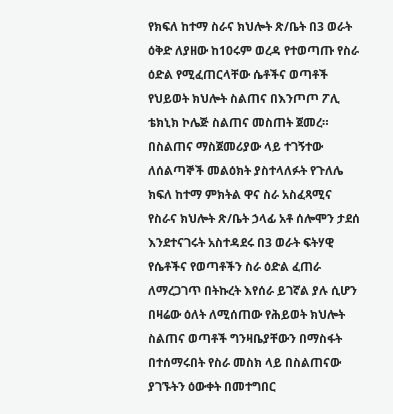የክፍለ ከተማ ስራና ክህሎት ጽ/ቤት በ3 ወራት ዕቅድ ለያዘው ከ10ሩም ወረዳ የተወጣጡ የስራ ዕድል የሚፈጠርላቸው ሴቶችና ወጣቶች የህይወት ክህሎት ስልጠና በእንጦጦ ፖሊ ቴክኒክ ኮሌጅ ስልጠና መስጠት ጀመረ።
በስልጠና ማስጀመሪያው ላይ ተገኝተው ለሰልጣኞች መልዕክት ያስተላለፉት የጉለሌ ክፍለ ከተማ ምክትል ዋና ስራ አስፈጻሚና የስራና ክህሎት ጽ/ቤት ኃላፊ አቶ ሰሎሞን ታደሰ እንደተናገሩት አስተዳደሩ በ3 ወራት ፍትሃዊ የሴቶችና የወጣቶችን ስራ ዕድል ፈጠራ ለማረጋገጥ በትኩረት እየሰራ ይገኛል ያሉ ሲሆን በዛሬው ዕለት ለሚሰጠው የሕይወት ክህሎት ስልጠና ወጣቶች ግንዛቤያቸውን በማስፋት በተሰማሩበት የስራ መስክ ላይ በስልጠናው ያገኙትን ዕውቀት በመተግበር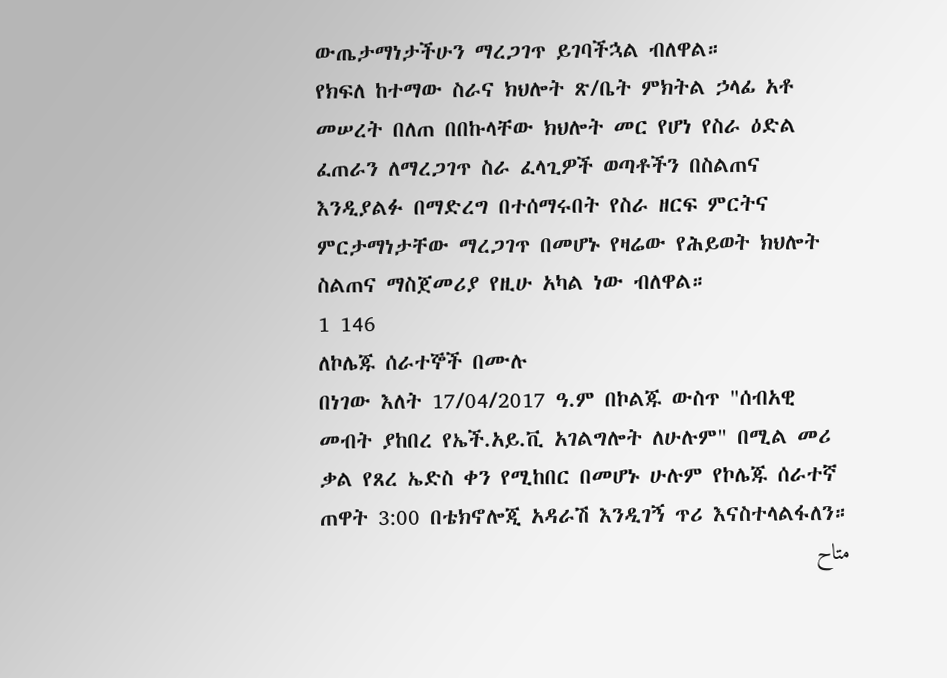ውጤታማነታችሁን ማረጋገጥ ይገባችኋል ብለዋል።
የክፍለ ከተማው ስራና ክህሎት ጽ/ቤት ምክትል ኃላፊ አቶ መሠረት በለጠ በበኩላቸው ክህሎት መር የሆነ የስራ ዕድል ፈጠራን ለማረጋገጥ ስራ ፈላጊዎች ወጣቶችን በስልጠና እንዲያልፉ በማድረግ በተሰማሩበት የስራ ዘርፍ ምርትና ምርታማነታቸው ማረጋገጥ በመሆኑ የዛሬው የሕይወት ክህሎት ስልጠና ማስጀመሪያ የዚሁ አካል ነው ብለዋል።
1 146
ለኮሌጁ ሰራተኞች በሙሉ
በነገው እለት 17/04/2017 ዓ.ም በኮልጁ ውስጥ "ሰብአዊ መብት ያከበረ የኤች.አይ.ቪ አገልግሎት ለሁሉም" በሚል መሪ ቃል የጸረ ኤድስ ቀን የሚከበር በመሆኑ ሁሉም የኮሌጁ ሰራተኛ ጠዋት 3:00 በቴክኖሎጂ አዳራሽ እንዲገኝ ጥሪ እናስተላልፋለን።
متاح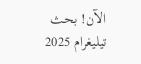الآن! بحث تيليغرام 2025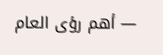— أهم رؤى العام